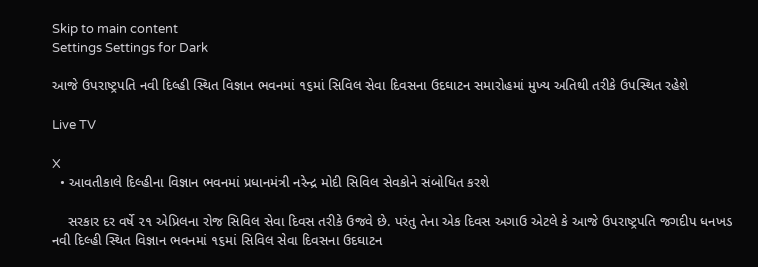Skip to main content
Settings Settings for Dark

આજે ઉપરાષ્ટ્રપતિ નવી દિલ્હી સ્થિત વિજ્ઞાન ભવનમાં ૧૬માં સિવિલ સેવા દિવસના ઉદઘાટન સમારોહમાં મુખ્ય અતિથી તરીકે ઉપસ્થિત રહેશે

Live TV

X
  • આવતીકાલે દિલ્હીના વિજ્ઞાન ભવનમાં પ્રધાનમંત્રી નરેન્દ્ર મોદી સિવિલ સેવકોને સંબોધિત કરશે

    સરકાર દર વર્ષે ૨૧ એપ્રિલના રોજ સિવિલ સેવા દિવસ તરીકે ઉજવે છે. પરંતુ તેના એક દિવસ અગાઉ એટલે કે આજે ઉપરાષ્ટ્રપતિ જગદીપ ધનખડ નવી દિલ્હી સ્થિત વિજ્ઞાન ભવનમાં ૧૬માં સિવિલ સેવા દિવસના ઉદઘાટન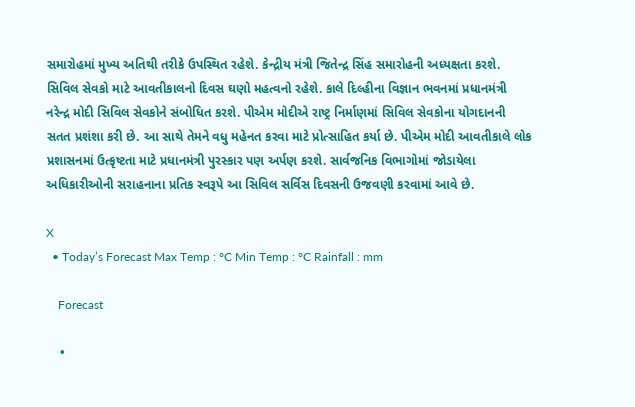સમારોહમાં મુખ્ય અતિથી તરીકે ઉપસ્થિત રહેશે. કેન્દ્રીય મંત્રી જિતેન્દ્ર સિંહ સમારોહની અધ્યક્ષતા કરશે. સિવિલ સેવકો માટે આવતીકાલનો દિવસ ઘણો મહત્વનો રહેશે. કાલે દિલ્હીના વિજ્ઞાન ભવનમાં પ્રધાનમંત્રી નરેન્દ્ર મોદી સિવિલ સેવકોને સંબોધિત કરશે. પીએમ મોદીએ રાષ્ટ્ર નિર્માણમાં સિવિલ સેવકોના યોગદાનની સતત પ્રશંશા કરી છે. આ સાથે તેમને વધુ મહેનત કરવા માટે પ્રોત્સાહિત કર્યા છે. પીએમ મોદી આવતીકાલે લોક પ્રશાસનમાં ઉત્કૃષ્ટતા માટે પ્રધાનમંત્રી પુરસ્કાર પણ અર્પણ કરશે. સાર્વજનિક વિભાગોમાં જોડાયેલા અધિકારીઓની સરાહનાના પ્રતિક સ્વરૂપે આ સિવિલ સર્વિસ દિવસની ઉજવણી કરવામાં આવે છે.

X
  • Today’s Forecast Max Temp : °C Min Temp : °C Rainfall : mm

    Forecast

    •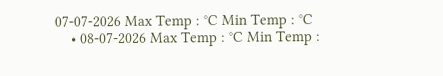07-07-2026 Max Temp : °C Min Temp : °C
    • 08-07-2026 Max Temp : °C Min Temp :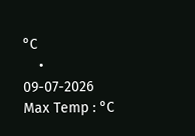°C
    • 09-07-2026 Max Temp : °C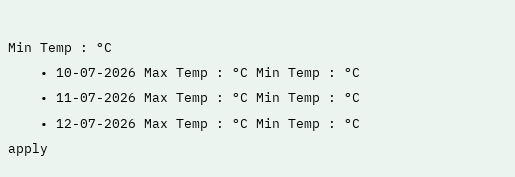Min Temp : °C
    • 10-07-2026 Max Temp : °C Min Temp : °C
    • 11-07-2026 Max Temp : °C Min Temp : °C
    • 12-07-2026 Max Temp : °C Min Temp : °C
apply